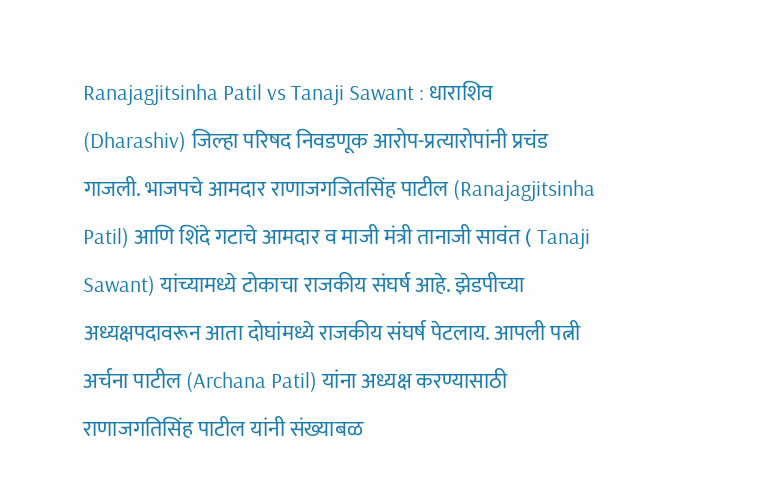Ranajagjitsinha Patil vs Tanaji Sawant : धाराशिव (Dharashiv) जिल्हा परिषद निवडणूक आरोप-प्रत्यारोपांनी प्रचंड गाजली. भाजपचे आमदार राणाजगजितसिंह पाटील (Ranajagjitsinha Patil) आणि शिंदे गटाचे आमदार व माजी मंत्री तानाजी सावंत ( Tanaji Sawant) यांच्यामध्ये टोकाचा राजकीय संघर्ष आहे. झेडपीच्या अध्यक्षपदावरून आता दोघांमध्ये राजकीय संघर्ष पेटलाय. आपली पत्नी अर्चना पाटील (Archana Patil) यांना अध्यक्ष करण्यासाठी राणाजगतिसिंह पाटील यांनी संख्याबळ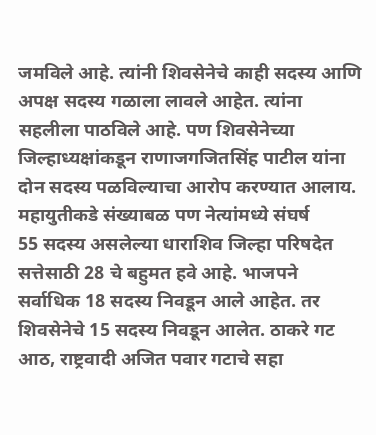जमविले आहे. त्यांनी शिवसेनेचे काही सदस्य आणि अपक्ष सदस्य गळाला लावले आहेत. त्यांना सहलीला पाठविले आहे. पण शिवसेनेच्या जिल्हाध्यक्षांकडून राणाजगजितसिंह पाटील यांना दोन सदस्य पळविल्याचा आरोप करण्यात आलाय.
महायुतीकडे संख्याबळ पण नेत्यांमध्ये संघर्ष
55 सदस्य असलेल्या धाराशिव जिल्हा परिषदेत सत्तेसाठी 28 चे बहुमत हवे आहे. भाजपने सर्वाधिक 18 सदस्य निवडून आले आहेत. तर शिवसेनेचे 15 सदस्य निवडून आलेत. ठाकरे गट आठ, राष्ट्रवादी अजित पवार गटाचे सहा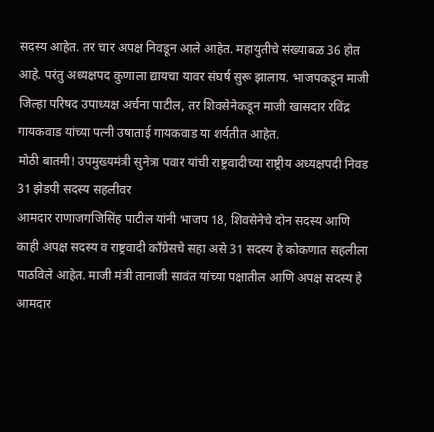सदस्य आहेत. तर चार अपक्ष निवडून आले आहेत. महायुतीचे संख्याबळ 36 होत आहे. परंतु अध्यक्षपद कुणाला द्यायचा यावर संघर्ष सुरू झालाय. भाजपकडून माजी जिल्हा परिषद उपाध्यक्ष अर्चना पाटील, तर शिवसेनेकडून माजी खासदार रविंद्र गायकवाड यांच्या पत्नी उषाताई गायकवाड या शर्यतीत आहेत.
मोठी बातमी! उपमुख्यमंत्री सुनेत्रा पवार यांची राष्ट्रवादीच्या राष्ट्रीय अध्यक्षपदी निवड
31 झेडपी सदस्य सहलीवर
आमदार राणाजगजिसिंह पाटील यांनी भाजप 18, शिवसेनेचे दोन सदस्य आणि काही अपक्ष सदस्य व राष्ट्रवादी काँग्रेसचे सहा असे 31 सदस्य हे कोकणात सहलीला पाठविले आहेत. माजी मंत्री तानाजी सावंत यांच्या पक्षातील आणि अपक्ष सदस्य हे आमदार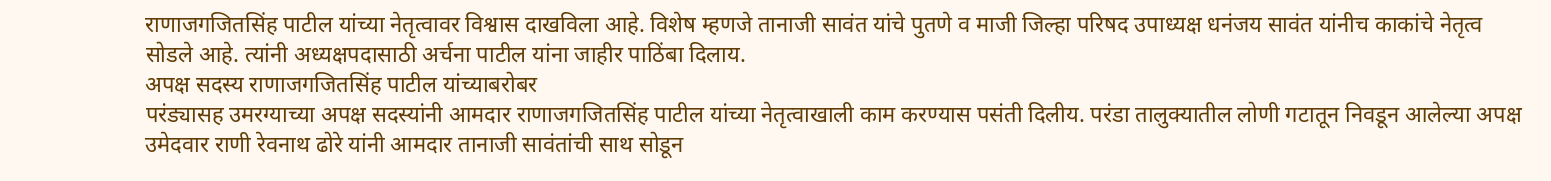राणाजगजितसिंह पाटील यांच्या नेतृत्वावर विश्वास दाखविला आहे. विशेष म्हणजे तानाजी सावंत यांचे पुतणे व माजी जिल्हा परिषद उपाध्यक्ष धनंजय सावंत यांनीच काकांचे नेतृत्व सोडले आहे. त्यांनी अध्यक्षपदासाठी अर्चना पाटील यांना जाहीर पाठिंबा दिलाय.
अपक्ष सदस्य राणाजगजितसिंह पाटील यांच्याबरोबर
परंड्यासह उमरग्याच्या अपक्ष सदस्यांनी आमदार राणाजगजितसिंह पाटील यांच्या नेतृत्वाखाली काम करण्यास पसंती दिलीय. परंडा तालुक्यातील लोणी गटातून निवडून आलेल्या अपक्ष उमेदवार राणी रेवनाथ ढोरे यांनी आमदार तानाजी सावंतांची साथ सोडून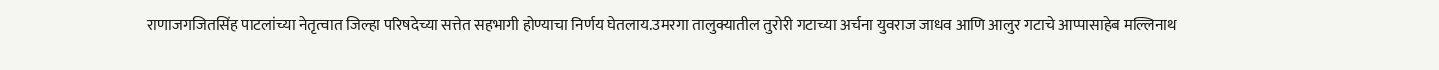राणाजगजितसिंह पाटलांच्या नेतृत्वात जिल्हा परिषदेच्या सत्तेत सहभागी होण्याचा निर्णय घेतलाय.उमरगा तालुक्यातील तुरोरी गटाच्या अर्चना युवराज जाधव आणि आलुर गटाचे आप्पासाहेब मल्लिनाथ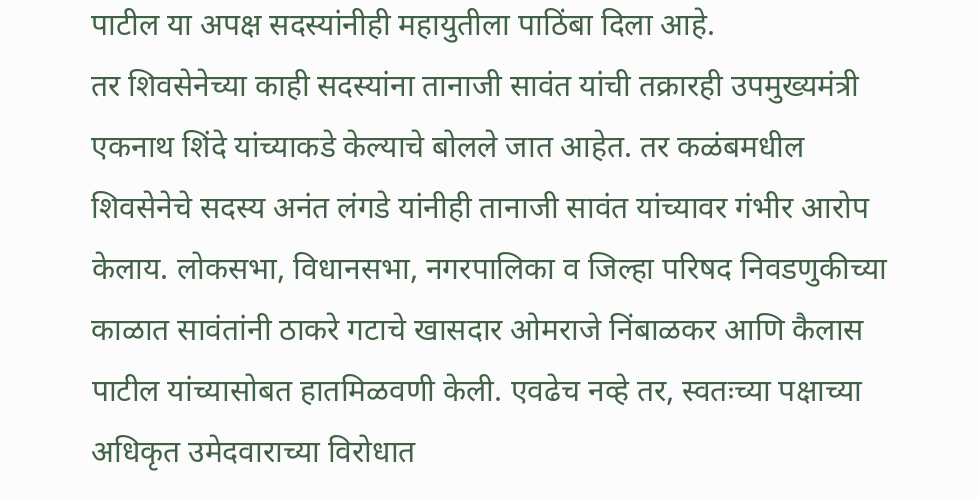पाटील या अपक्ष सदस्यांनीही महायुतीला पाठिंबा दिला आहे.
तर शिवसेनेच्या काही सदस्यांना तानाजी सावंत यांची तक्रारही उपमुख्यमंत्री एकनाथ शिंदे यांच्याकडे केल्याचे बोलले जात आहेत. तर कळंबमधील शिवसेनेचे सदस्य अनंत लंगडे यांनीही तानाजी सावंत यांच्यावर गंभीर आरोप केलाय. लोकसभा, विधानसभा, नगरपालिका व जिल्हा परिषद निवडणुकीच्या काळात सावंतांनी ठाकरे गटाचे खासदार ओमराजे निंबाळकर आणि कैलास पाटील यांच्यासोबत हातमिळवणी केली. एवढेच नव्हे तर, स्वतःच्या पक्षाच्या अधिकृत उमेदवाराच्या विरोधात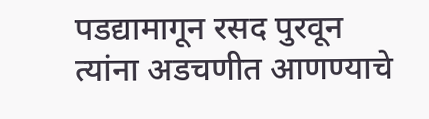पडद्यामागून रसद पुरवून त्यांना अडचणीत आणण्याचे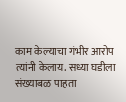काम केल्याचा गंभीर आरोप त्यांनी केलाय. सध्या घडीला संख्याबळ पाहता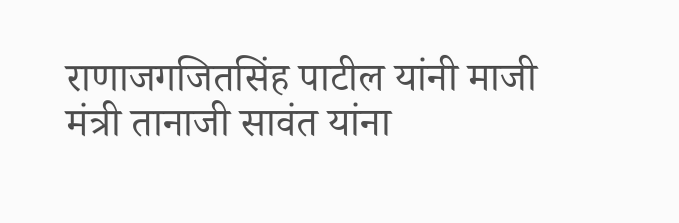राणाजगजितसिंह पाटील यांनी माजी मंत्री तानाजी सावंत यांना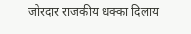जोरदार राजकीय धक्का दिलाय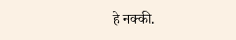हे नक्की.